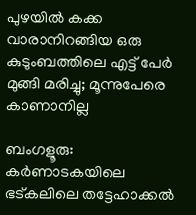പുഴയിൽ കക്ക വാരാനിറങ്ങിയ ഒരു കുടുംബത്തിലെ എട്ട് പേര്‍ മുങ്ങി മരിച്ചു; മൂന്നുപേരെ കാണാനില്ല

ബംഗളൂരു: കർണാടകയിലെ ഭട്കലിലെ തട്ടേഹാക്കൽ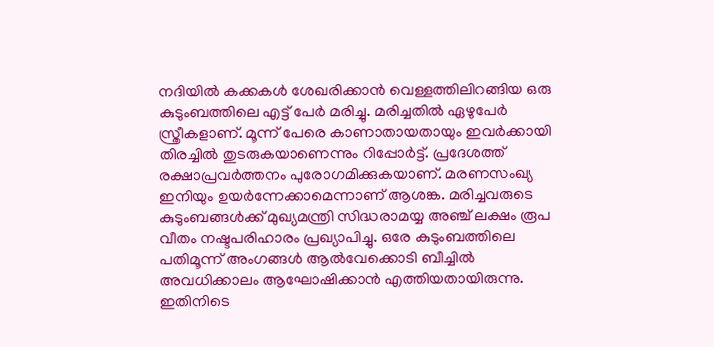നദിയിൽ കക്കകൾ ശേഖരിക്കാൻ വെള്ളത്തിലിറങ്ങിയ ഒരു കുടുംബത്തിലെ എട്ട് പേർ മരിച്ചു. മരിച്ചതിൽ ഏഴുപേർ സ്ത്രീകളാണ്. മൂന്ന് പേരെ കാണാതായതായും ഇവർക്കായി തിരച്ചിൽ തുടരുകയാണെന്നും റിപ്പോർട്ട്. പ്രദേശത്ത് രക്ഷാപ്രവർത്തനം പുരോഗമിക്കുകയാണ്. മരണസംഖ്യ ഇനിയും ഉയർന്നേക്കാമെന്നാണ് ആശങ്ക. മരിച്ചവരുടെ കുടുംബങ്ങൾക്ക് മുഖ്യമന്ത്രി സിദ്ധരാമയ്യ അഞ്ച് ലക്ഷം രൂപ വീതം നഷ്ടപരിഹാരം പ്രഖ്യാപിച്ചു. ഒരേ കുടുംബത്തിലെ പതിമൂന്ന് അംഗങ്ങൾ ആൽവേക്കൊടി ബീച്ചിൽ അവധിക്കാലം ആഘോഷിക്കാൻ എത്തിയതായിരുന്നു. ഇതിനിടെ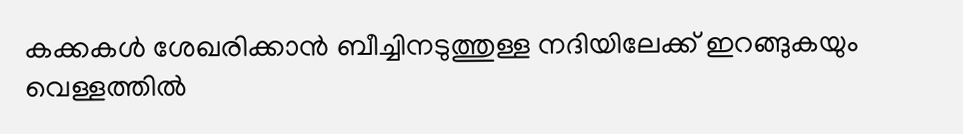കക്കകൾ ശേഖരിക്കാൻ ബീച്ചിനടുത്തുള്ള നദിയിലേക്ക് ഇറങ്ങുകയും വെള്ളത്തിൽ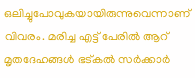ഒലിച്ചുപോവുകയായിരുന്നുവെന്നാണ് വിവരം. മരിച്ച എട്ട് പേരിൽ ആറ് മൃതദേഹങ്ങൾ ഭട്കൽ സർക്കാർ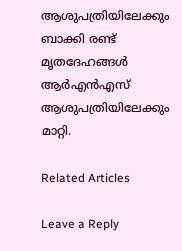ആശുപത്രിയിലേക്കും ബാക്കി രണ്ട് മൃതദേഹങ്ങൾ ആർ‌എൻ‌എസ് ആശുപത്രിയിലേക്കും മാറ്റി.

Related Articles

Leave a Reply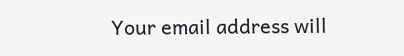Your email address will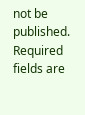not be published. Required fields are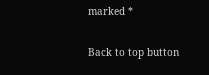marked *

Back to top button